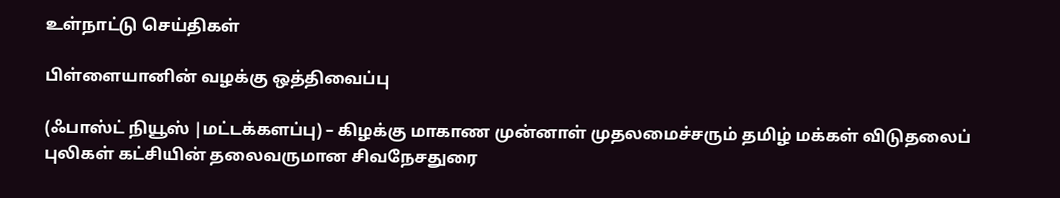உள்நாட்டு செய்திகள்

பிள்ளையானின் வழக்கு ஒத்திவைப்பு

(ஃபாஸ்ட் நியூஸ் |மட்டக்களப்பு) – கிழக்கு மாகாண முன்னாள் முதலமைச்சரும் தமிழ் மக்கள் விடுதலைப் புலிகள் கட்சியின் தலைவருமான சிவநேசதுரை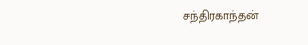சந்திரகாந்தன்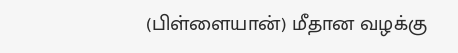(பிள்ளையான்) மீதான வழக்கு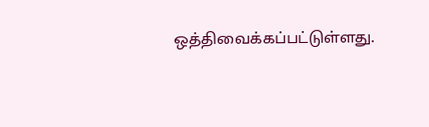ஒத்திவைக்கப்பட்டுள்ளது.